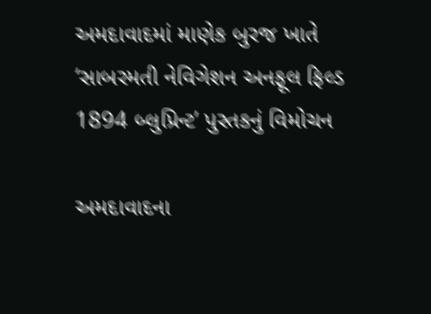અમદાવાદમાં માણેક બુરજ ખાતે ‘સાબરમતી નેવિગેશન અનફૂલ ફિલ્ડ 1894 બ્લુપ્રિન્ટ’ પુસ્તકનું વિમોચન

અમદાવાદના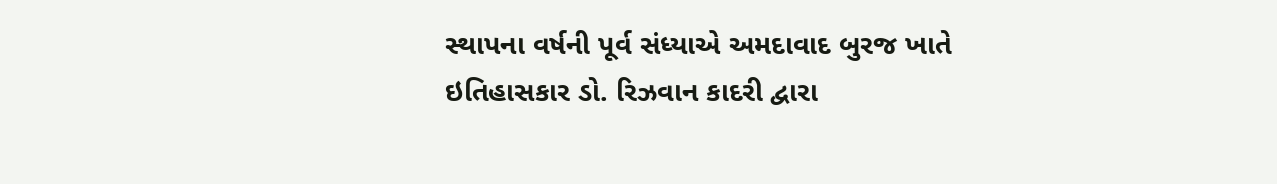સ્થાપના વર્ષની પૂર્વ સંધ્યાએ અમદાવાદ બુરજ ખાતે ઇતિહાસકાર ડો. રિઝવાન કાદરી દ્વારા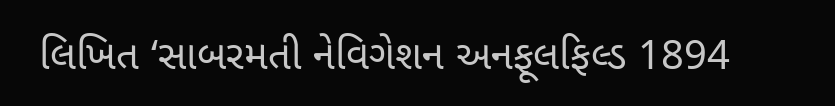લિખિત ‘સાબરમતી નેવિગેશન અનફૂલફિલ્ડ 1894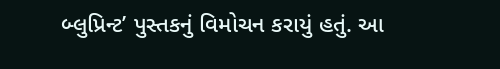બ્લુપ્રિન્ટ’ પુસ્તકનું વિમોચન કરાયું હતું. આ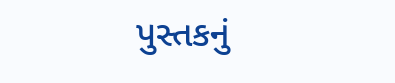પુસ્તકનું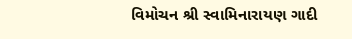વિમોચન શ્રી સ્વામિનારાયણ ગાદી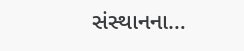સંસ્થાનના…